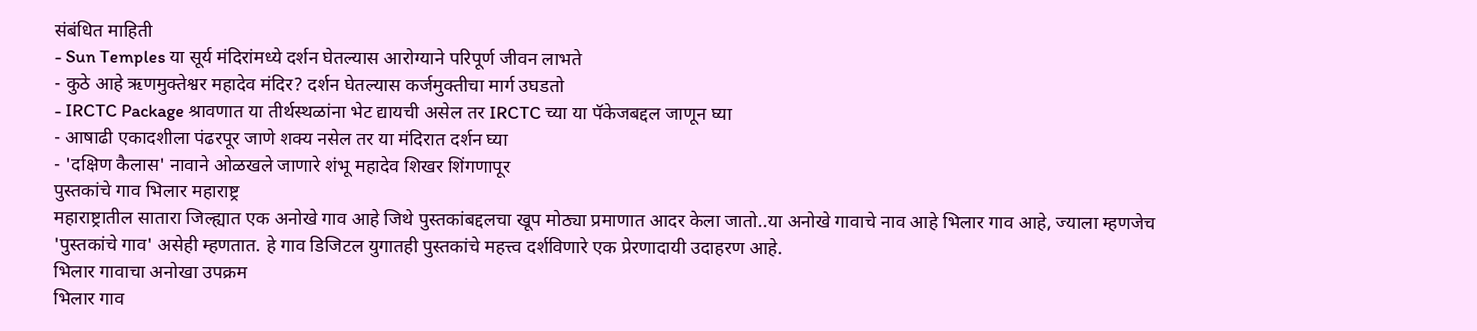संबंधित माहिती
- Sun Temples या सूर्य मंदिरांमध्ये दर्शन घेतल्यास आरोग्याने परिपूर्ण जीवन लाभते
- कुठे आहे ऋणमुक्तेश्वर महादेव मंदिर? दर्शन घेतल्यास कर्जमुक्तीचा मार्ग उघडतो
- IRCTC Package श्रावणात या तीर्थस्थळांना भेट द्यायची असेल तर IRCTC च्या या पॅकेजबद्दल जाणून घ्या
- आषाढी एकादशीला पंढरपूर जाणे शक्य नसेल तर या मंदिरात दर्शन घ्या
- 'दक्षिण कैलास' नावाने ओळखले जाणारे शंभू महादेव शिखर शिंगणापूर
पुस्तकांचे गाव भिलार महाराष्ट्र
महाराष्ट्रातील सातारा जिल्ह्यात एक अनोखे गाव आहे जिथे पुस्तकांबद्दलचा खूप मोठ्या प्रमाणात आदर केला जातो..या अनोखे गावाचे नाव आहे भिलार गाव आहे, ज्याला म्हणजेच 'पुस्तकांचे गाव' असेही म्हणतात. हे गाव डिजिटल युगातही पुस्तकांचे महत्त्व दर्शविणारे एक प्रेरणादायी उदाहरण आहे.
भिलार गावाचा अनोखा उपक्रम
भिलार गाव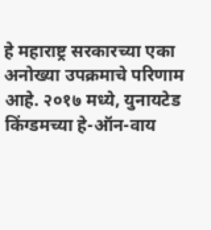हे महाराष्ट्र सरकारच्या एका अनोख्या उपक्रमाचे परिणाम आहे. २०१७ मध्ये, युनायटेड किंग्डमच्या हे-ऑन-वाय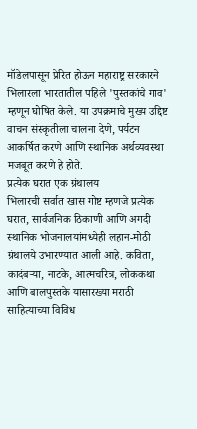मॉडेलपासून प्रेरित होऊन महाराष्ट्र सरकारने भिलारला भारतातील पहिले 'पुस्तकांचे गाव' म्हणून घोषित केले. या उपक्रमाचे मुख्य उद्दिष्ट वाचन संस्कृतीला चालना देणे, पर्यटन आकर्षित करणे आणि स्थानिक अर्थव्यवस्था मजबूत करणे हे होते.
प्रत्येक घरात एक ग्रंथालय
भिलारची सर्वात खास गोष्ट म्हणजे प्रत्येक घरात, सार्वजनिक ठिकाणी आणि अगदी स्थानिक भोजनालयांमध्येही लहान-मोठी ग्रंथालये उभारण्यात आली आहे. कविता, कादंबऱ्या, नाटके, आत्मचरित्र, लोककथा आणि बालपुस्तके यासारख्या मराठी साहित्याच्या विविध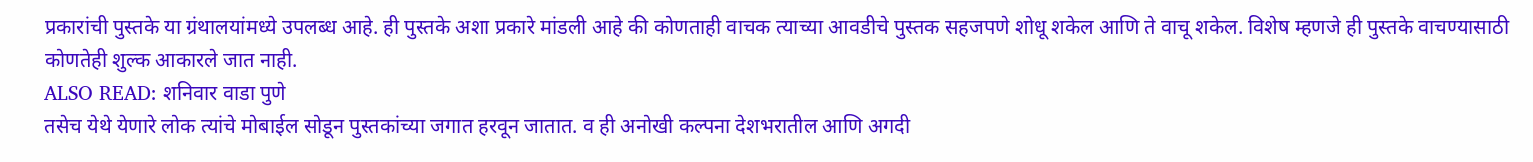प्रकारांची पुस्तके या ग्रंथालयांमध्ये उपलब्ध आहे. ही पुस्तके अशा प्रकारे मांडली आहे की कोणताही वाचक त्याच्या आवडीचे पुस्तक सहजपणे शोधू शकेल आणि ते वाचू शकेल. विशेष म्हणजे ही पुस्तके वाचण्यासाठी कोणतेही शुल्क आकारले जात नाही.
ALSO READ: शनिवार वाडा पुणे
तसेच येथे येणारे लोक त्यांचे मोबाईल सोडून पुस्तकांच्या जगात हरवून जातात. व ही अनोखी कल्पना देशभरातील आणि अगदी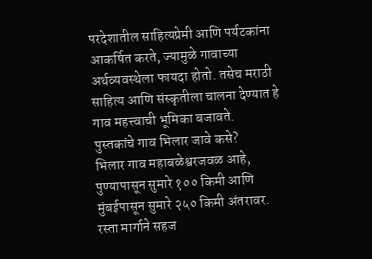परदेशातील साहित्यप्रेमी आणि पर्यटकांना आकर्षित करते, ज्यामुळे गावाच्या अर्थव्यवस्थेला फायदा होतो. तसेच मराठी साहित्य आणि संस्कृतीला चालना देण्यात हे गाव महत्त्वाची भूमिका बजावते.
पुस्तकांचे गाव भिलार जावे कसे?
भिलार गाव महाबळेश्वरजवळ आहे, पुण्यापासून सुमारे १०० किमी आणि मुंबईपासून सुमारे २५० किमी अंतरावर. रस्ता मार्गाने सहज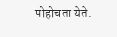पोहोचता येते.